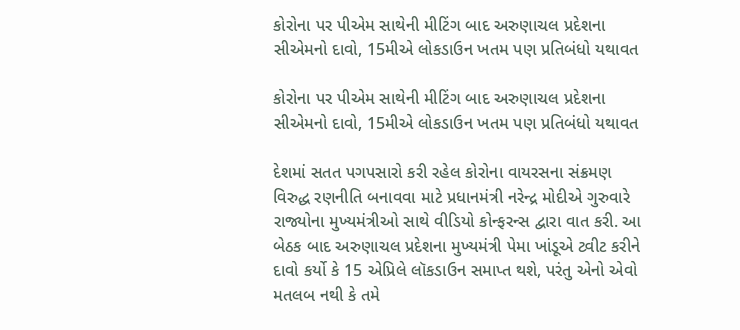કોરોના પર પીએમ સાથેની મીટિંગ બાદ અરુણાચલ પ્રદેશના સીએમનો દાવો, 15મીએ લોકડાઉન ખતમ પણ પ્રતિબંધો યથાવત

કોરોના પર પીએમ સાથેની મીટિંગ બાદ અરુણાચલ પ્રદેશના સીએમનો દાવો, 15મીએ લોકડાઉન ખતમ પણ પ્રતિબંધો યથાવત

દેશમાં સતત પગપસારો કરી રહેલ કોરોના વાયરસના સંક્રમણ વિરુદ્ધ રણનીતિ બનાવવા માટે પ્રધાનમંત્રી નરેન્દ્ર મોદીએ ગુરુવારે રાજ્યોના મુખ્યમંત્રીઓ સાથે વીડિયો કોન્ફરન્સ દ્વારા વાત કરી. આ બેઠક બાદ અરુણાચલ પ્રદેશના મુખ્યમંત્રી પેમા ખાંડૂએ ટ્વીટ કરીને દાવો કર્યો કે 15 એપ્રિલે લૉકડાઉન સમાપ્ત થશે, પરંતુ એનો એવો મતલબ નથી કે તમે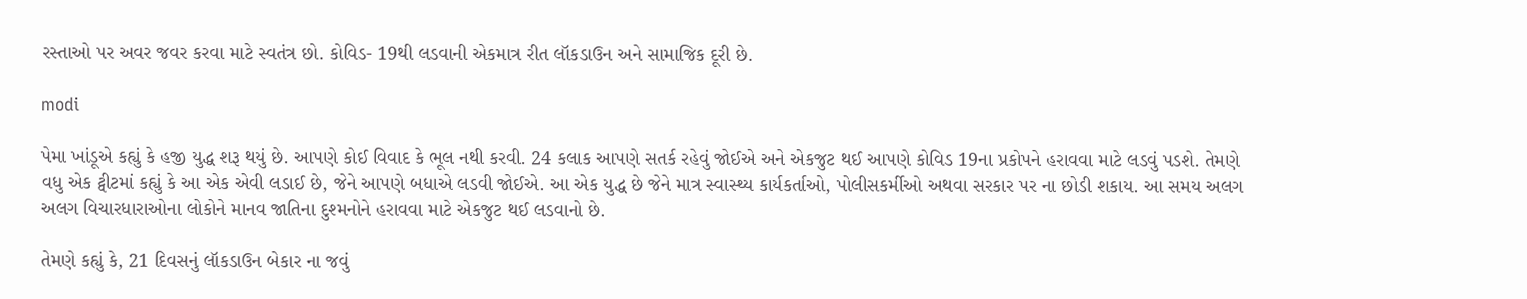રસ્તાઓ પર અવર જવર કરવા માટે સ્વતંત્ર છો. કોવિડ- 19થી લડવાની એકમાત્ર રીત લૉકડાઉન અને સામાજિક દૂરી છે.

modi

પેમા ખાંડૂએ કહ્યું કે હજી યુદ્ધ શરૂ થયું છે. આપણે કોઈ વિવાદ કે ભૂલ નથી કરવી. 24 કલાક આપણે સતર્ક રહેવું જોઈએ અને એકજુટ થઈ આપણે કોવિડ 19ના પ્રકોપને હરાવવા માટે લડવું પડશે. તેમણે વધુ એક ટ્વીટમાં કહ્યું કે આ એક એવી લડાઈ છે, જેને આપણે બધાએ લડવી જોઈએ. આ એક યુદ્ધ છે જેને માત્ર સ્વાસ્થ્ય કાર્યકર્તાઓ, પોલીસકર્મીઓ અથવા સરકાર પર ના છોડી શકાય. આ સમય અલગ અલગ વિચારધારાઓના લોકોને માનવ જાતિના દુશ્મનોને હરાવવા માટે એકજુટ થઈ લડવાનો છે.

તેમણે કહ્યું કે, 21 દિવસનું લૉકડાઉન બેકાર ના જવું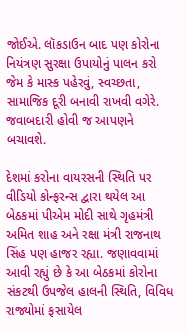જોઈએ. લૉકડાઉન બાદ પણ કોરોના નિયંત્રણ સુરક્ષા ઉપાયોનું પાલન કરો જેમ કે માસ્ક પહેરવું, સ્વચ્છતા, સામાજિક દૂરી બનાવી રાખવી વગેરે. જવાબદારી હોવી જ આપણને બચાવશે.

દેશમાં કરોના વાયરસની સ્થિતિ પર વીડિયો કોન્ફરન્સ દ્વારા થયેલ આ બેઠકમાં પીએમ મોદી સાથે ગૃહમંત્રી અમિત શાહ અને રક્ષા મંત્રી રાજનાથ સિંહ પણ હાજર રહ્યા. જણાવવામાં આવી રહ્યું છે કે આ બેઠકમાં કોરોના સંકટથી ઉપજેલ હાલની સ્થિતિ, વિવિધ રાજ્યોમાં ફસાયેલ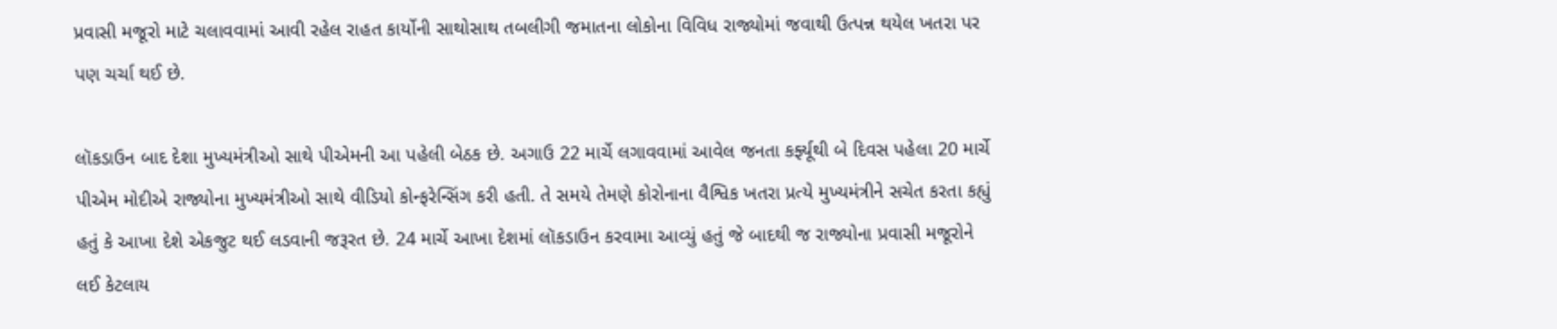પ્રવાસી મજૂરો માટે ચલાવવામાં આવી રહેલ રાહત કાર્યોની સાથોસાથ તબલીગી જમાતના લોકોના વિવિધ રાજ્યોમાં જવાથી ઉત્પન્ન થયેલ ખતરા પર પણ ચર્ચા થઈ છે.

લૉકડાઉન બાદ દેશા મુખ્યમંત્રીઓ સાથે પીએમની આ પહેલી બેઠક છે. અગાઉ 22 માર્ચે લગાવવામાં આવેલ જનતા કર્ફ્યૂથી બે દિવસ પહેલા 20 માર્ચે પીએમ મોદીએ રાજ્યોના મુખ્યમંત્રીઓ સાથે વીડિયો કોન્ફરેન્સિંગ કરી હતી. તે સમયે તેમણે કોરોનાના વૈશ્વિક ખતરા પ્રત્યે મુખ્યમંત્રીને સચેત કરતા કહ્યું હતું કે આખા દેશે એકજુટ થઈ લડવાની જરૂરત છે. 24 માર્ચે આખા દેશમાં લૉકડાઉન કરવામા આવ્યું હતું જે બાદથી જ રાજ્યોના પ્રવાસી મજૂરોને લઈ કેટલાય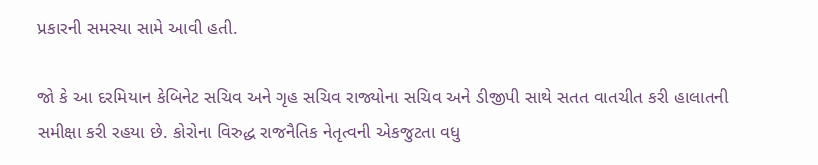પ્રકારની સમસ્યા સામે આવી હતી.

જો કે આ દરમિયાન કેબિનેટ સચિવ અને ગૃહ સચિવ રાજ્યોના સચિવ અને ડીજીપી સાથે સતત વાતચીત કરી હાલાતની સમીક્ષા કરી રહયા છે. કોરોના વિરુદ્ધ રાજનૈતિક નેતૃત્વની એકજુટતા વધુ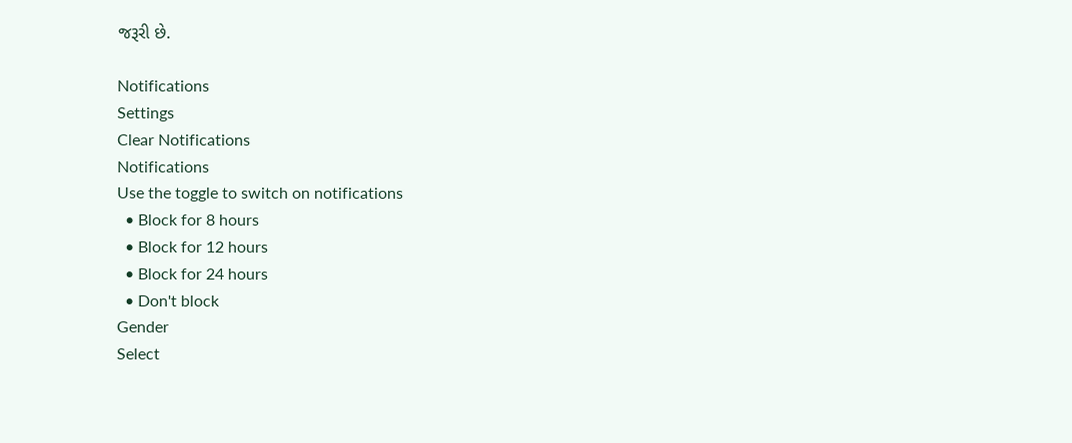જરૂરી છે.

Notifications
Settings
Clear Notifications
Notifications
Use the toggle to switch on notifications
  • Block for 8 hours
  • Block for 12 hours
  • Block for 24 hours
  • Don't block
Gender
Select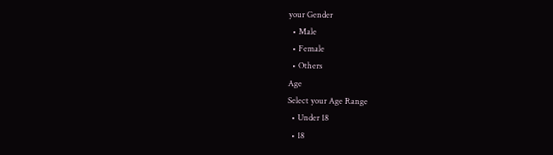your Gender
  • Male
  • Female
  • Others
Age
Select your Age Range
  • Under 18
  • 18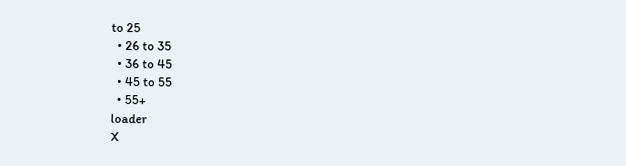to 25
  • 26 to 35
  • 36 to 45
  • 45 to 55
  • 55+
loader
X